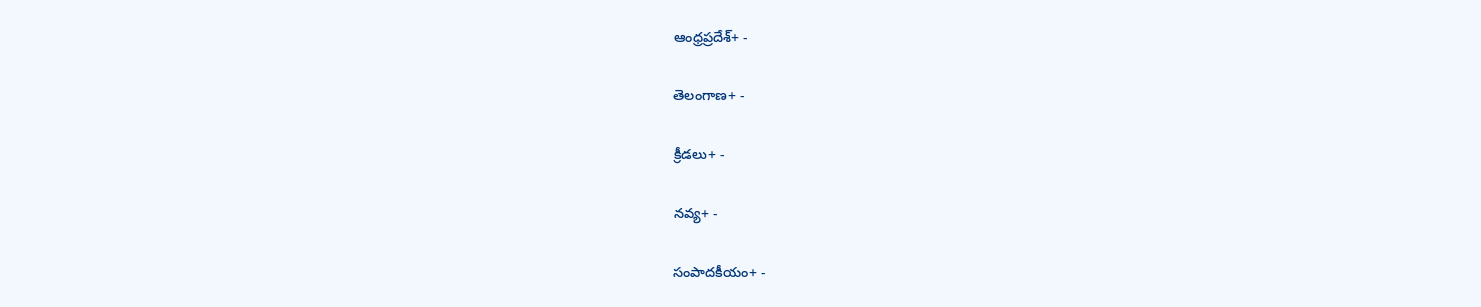ఆంధ్రప్రదేశ్+ -

తెలంగాణ+ -

క్రీడలు+ -

నవ్య+ -

సంపాదకీయం+ -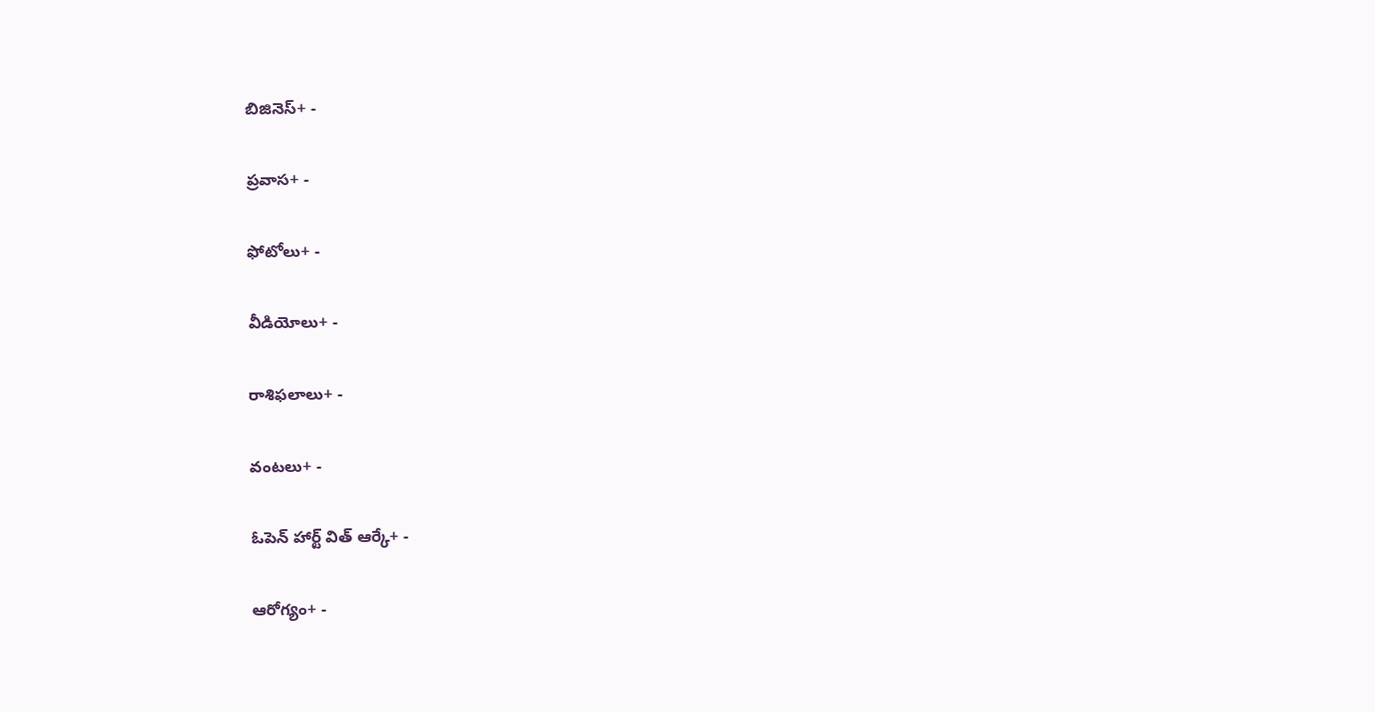బిజినెస్+ -

ప్రవాస+ -

ఫోటోలు+ -

వీడియోలు+ -

రాశిఫలాలు+ -

వంటలు+ -

ఓపెన్ హార్ట్ విత్ ఆర్కే+ -

ఆరోగ్యం+ -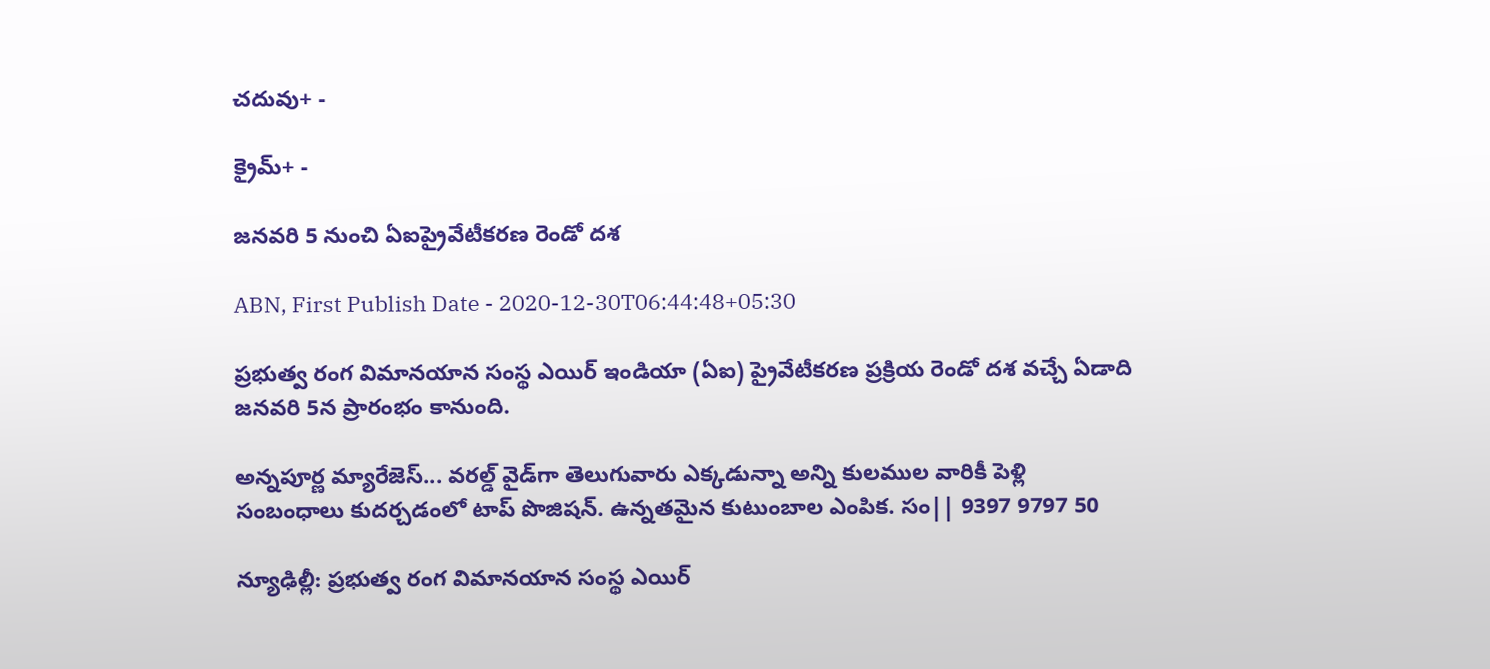చదువు+ -

క్రైమ్+ -

జనవరి 5 నుంచి ఏఐప్రైవేటీకరణ రెండో దశ

ABN, First Publish Date - 2020-12-30T06:44:48+05:30

ప్రభుత్వ రంగ విమానయాన సంస్థ ఎయిర్‌ ఇండియా (ఏఐ) ప్రైవేటీకరణ ప్రక్రియ రెండో దశ వచ్చే ఏడాది జనవరి 5న ప్రారంభం కానుంది.

అన్నపూర్ణ మ్యారేజెస్... వరల్డ్ వైడ్‌గా తెలుగువారు ఎక్కడున్నా అన్ని కులముల వారికీ పెళ్లి సంబంధాలు కుదర్చడంలో టాప్ పొజిషన్. ఉన్నతమైన కుటుంబాల ఎంపిక. సం|| 9397 9797 50

న్యూఢిల్లీ: ప్రభుత్వ రంగ విమానయాన సంస్థ ఎయిర్‌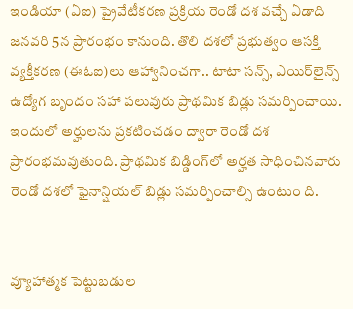ఇండియా (ఏఐ) ప్రైవేటీకరణ ప్రక్రియ రెండో దశ వచ్చే ఏడాది జనవరి 5న ప్రారంభం కానుంది. తొలి దశలో ప్రభుత్వం ఆసక్తి వ్యక్తీకరణ (ఈఓఐ)లు ఆహ్వానించగా.. టాటా సన్స్‌, ఎయిర్‌లైన్స్‌ ఉద్యోగ బృందం సహా పలువురు ప్రాథమిక బిడ్లు సమర్పించాయి. ఇందులో అర్హులను ప్రకటించడం ద్వారా రెండో దశ ప్రారంభమవుతుంది. ప్రాథమిక బిడ్డింగ్‌లో అర్హత సాధించినవారు రెండో దశలో ఫైనాన్షియల్‌ బిడ్లు సమర్పించాల్సి ఉంటుం ది.


వ్యూహాత్మక పెట్టుబడుల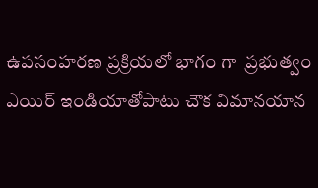ఉపసంహరణ ప్రక్రియలో భాగం గా  ప్రభుత్వం ఎయిర్‌ ఇండియాతోపాటు చౌక విమానయాన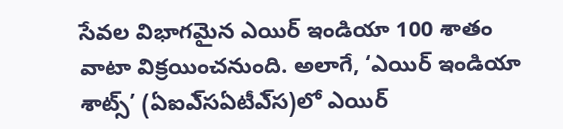సేవల విభాగమైన ఎయిర్‌ ఇండియా 100 శాతం వాటా విక్రయించనుంది. అలాగే, ‘ఎయిర్‌ ఇండియా శాట్స్‌’ (ఏఐఎ్‌సఏటీఎ్‌స)లో ఎయిర్‌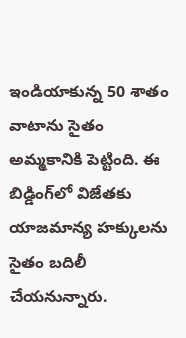ఇండియాకున్న 50 శాతం వాటాను సైతం అమ్మకానికి పెట్టింది. ఈ బిడ్డింగ్‌లో విజేతకు యాజమాన్య హక్కులను సైతం బదిలీ చేయనున్నారు.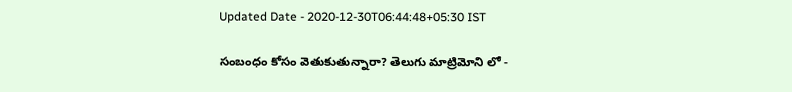Updated Date - 2020-12-30T06:44:48+05:30 IST

సంబంధం కోసం వెతుకుతున్నారా? తెలుగు మాట్రిమోని లో -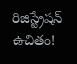రిజిస్ట్రేషన్ ఉచితం!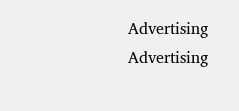Advertising
Advertising